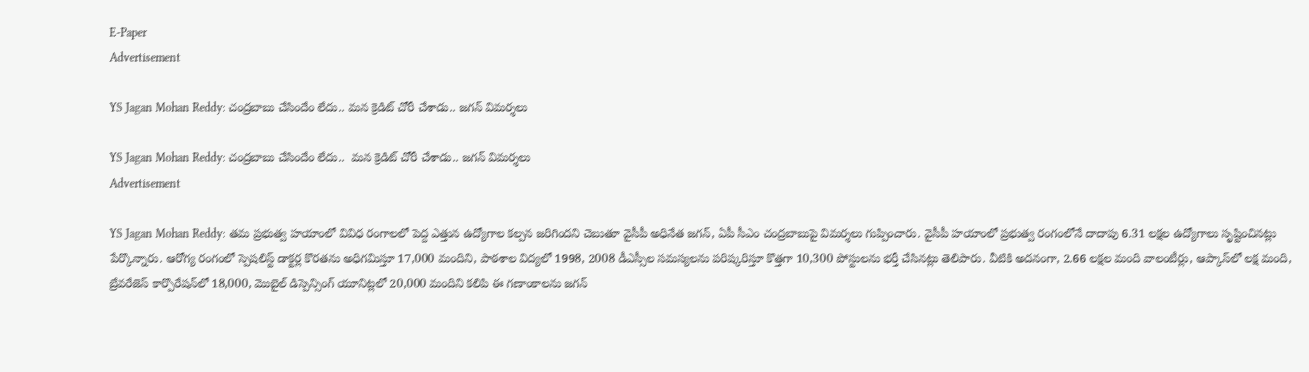E-Paper
Advertisement

YS Jagan Mohan Reddy: చంద్రబాబు చేసిందేం లేదు.. మన క్రెడిట్ చోరీ చేశాడు.. జగన్ విమర్శలు

YS Jagan Mohan Reddy: చంద్రబాబు చేసిందేం లేదు..  మన క్రెడిట్ చోరీ చేశాడు.. జగన్ విమర్శలు
Advertisement

YS Jagan Mohan Reddy: తమ ప్రభుత్వ హయాంలో వివిధ రంగాలలో పెద్ద ఎత్తున ఉద్యోగాల కల్పన జరిగిందని చెబుతూ వైసీపీ అధినేత జగన్, ఏపీ సీఎం చంద్రబాబుపై విమర్శలు గుప్పించారు. వైసీపీ హయాంలో ప్రభుత్వ రంగంలోనే దాదాపు 6.31 లక్షల ఉద్యోగాలు సృష్టించినట్లు పేర్కొన్నారు. ఆరోగ్య రంగంలో స్పెషలిస్ట్ డాక్టర్ల కొరతను అధిగమిస్తూ 17,000 మందిని, పాఠశాల విద్యలో 1998, 2008 డీఎస్సీల సమస్యలను పరిష్కరిస్తూ కొత్తగా 10,300 పోస్టులను భర్తీ చేసినట్లు తెలిపారు. వీటికి అదనంగా, 2.66 లక్షల మంది వాలంటీర్లు, ఆప్కాస్‌లో లక్ష మంది, బ్రేవరేజెస్ కార్పొరేషన్‌లో 18,000, మొబైల్ డిస్పెన్సింగ్ యూనిట్లలో 20,000 మందిని కలిపి ఈ గణాంకాలను జగన్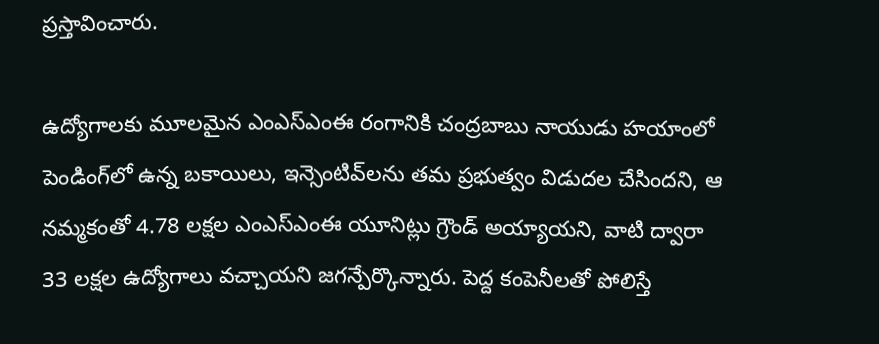ప్రస్తావించారు.

ఉద్యోగాలకు మూలమైన ఎంఎస్ఎంఈ రంగానికి చంద్రబాబు నాయుడు హయాంలో పెండింగ్‌లో ఉన్న బకాయిలు, ఇన్సెంటివ్‌లను తమ ప్రభుత్వం విడుదల చేసిందని, ఆ నమ్మకంతో 4.78 లక్షల ఎంఎస్ఎంఈ యూనిట్లు గ్రౌండ్ అయ్యాయని, వాటి ద్వారా 33 లక్షల ఉద్యోగాలు వచ్చాయని జగన్పేర్కొన్నారు. పెద్ద కంపెనీలతో పోలిస్తే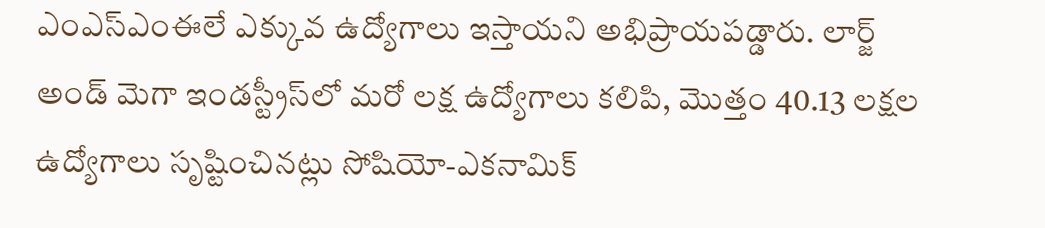ఎంఎస్ఎంఈలే ఎక్కువ ఉద్యోగాలు ఇస్తాయని అభిప్రాయపడ్డారు. లార్జ్ అండ్ మెగా ఇండస్ట్రీస్‌లో మరో లక్ష ఉద్యోగాలు కలిపి, మొత్తం 40.13 లక్షల ఉద్యోగాలు సృష్టించినట్లు సోషియో-ఎకనామిక్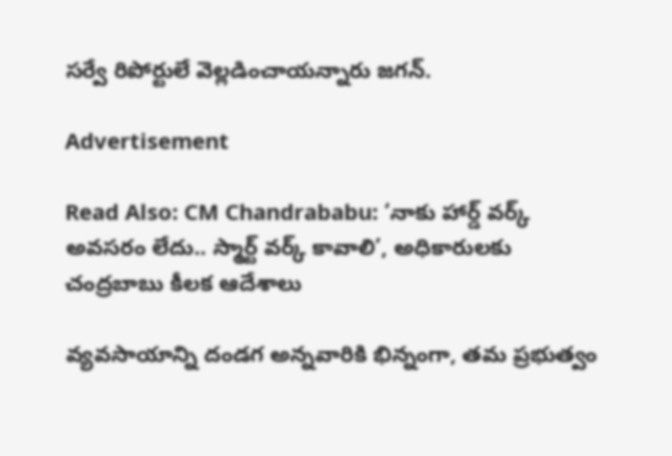సర్వే రిపోర్టులే వెల్లడించాయన్నారు జగన్.

Advertisement

Read Also: CM Chandrababu: ‘నాకు హార్డ్ వర్క్ అవసరం లేదు.. స్మార్ట్ వర్క్ కావాలి’, అధికారులకు చంద్రబాబు కీలక ఆదేశాలు

వ్యవసాయాన్ని దండగ అన్నవారికి భిన్నంగా, తమ ప్రభుత్వం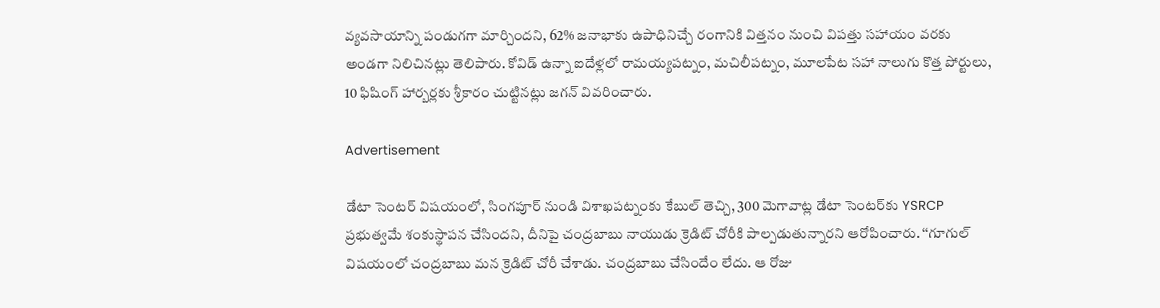వ్యవసాయాన్ని పండుగగా మార్చిందని, 62% జనాభాకు ఉపాధినిచ్చే రంగానికి విత్తనం నుంచి విపత్తు సహాయం వరకు అండగా నిలిచినట్లు తెలిపారు. కోవిడ్ ఉన్నా ఐదేళ్లలో రామయ్యపట్నం, మచిలీపట్నం, మూలపేట సహా నాలుగు కొత్త పోర్టులు, 10 ఫిషింగ్ హార్బర్లకు శ్రీకారం చుట్టినట్లు జగన్ వివరించారు.

Advertisement

డేటా సెంటర్ విషయంలో, సింగపూర్ నుండి విశాఖపట్నంకు కేబుల్ తెచ్చి, 300 మెగావాట్ల డేటా సెంటర్‌కు YSRCP ప్రభుత్వమే శంకుస్థాపన చేసిందని, దీనిపై చంద్రబాబు నాయుడు క్రెడిట్ చోరీకి పాల్పడుతున్నారని ఆరోపించారు. ‘‘గూగుల్ విషయంలో చంద్రబాబు మన క్రెడిట్ చోరీ చేశాడు. చంద్రబాబు చేసిందేం లేదు. ఆ రోజు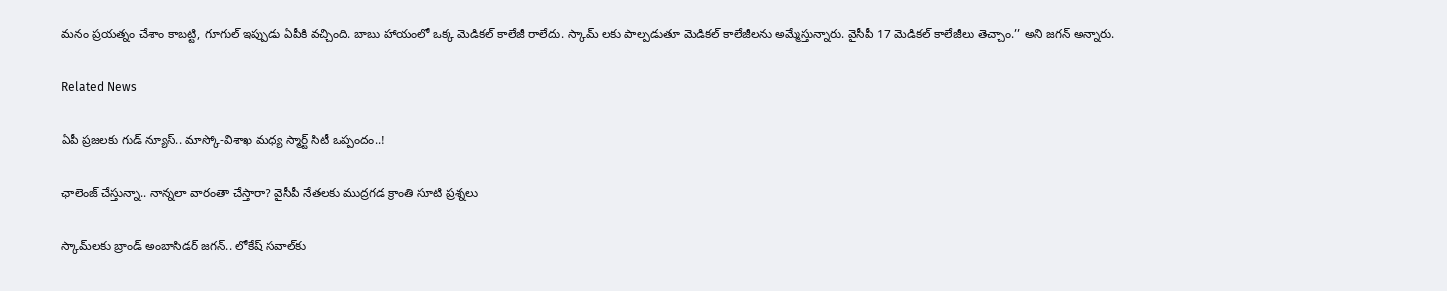మనం ప్రయత్నం చేశాం కాబట్టి, గూగుల్ ఇప్పుడు ఏపీకి వచ్చింది. బాబు హాయంలో ఒక్క మెడికల్ కాలేజీ రాలేదు. స్కామ్ లకు పాల్పడుతూ మెడికల్ కాలేజీలను అమ్మేస్తున్నారు. వైసీపీ 17 మెడికల్ కాలేజీలు తెచ్చాం.’’ అని జగన్ అన్నారు.

Related News

ఏపీ ప్రజలకు గుడ్ న్యూస్.. మాస్కో-విశాఖ మధ్య స్మార్ట్ సిటీ ఒప్పందం..!

ఛాలెంజ్ చేస్తున్నా.. నాన్నలా వారంతా చేస్తారా? వైసీపీ నేతలకు ముద్రగడ క్రాంతి సూటి ప్రశ్నలు

స్కామ్‌లకు బ్రాండ్ అంబాసిడర్ జగన్.. లోకేష్ సవాల్‌కు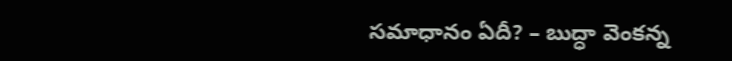సమాధానం ఏదీ? – బుద్ధా వెంకన్న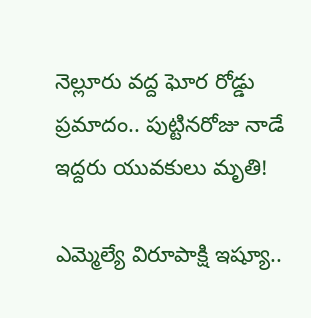నెల్లూరు వద్ద ఘోర రోడ్డు ప్రమాదం.. పుట్టినరోజు నాడే ఇద్దరు యువకులు మృతి!

ఎమ్మెల్యే విరూపాక్షి ఇష్యూ..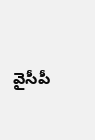వైసీపీ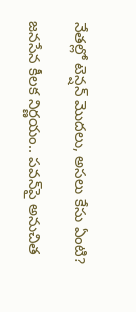నేతల్లో టెన్షన్ మొదలు, అసలు కేసు ఏంటి?

జనసేన కీలక నిర్ణయం.. పవన్‌పై అనుచిత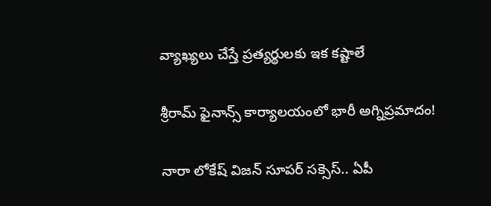వ్యాఖ్యలు చేస్తే ప్రత్యర్థులకు ఇక కష్టాలే

శ్రీరామ్ ఫైనాన్స్ కార్యాలయంలో భారీ అగ్నిప్రమాదం!

నారా లోకేష్ విజన్ సూపర్ సక్సెస్.. ఏపీ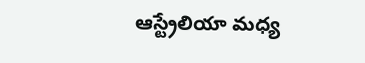ఆస్ట్రేలియా మధ్య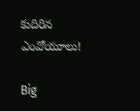కుదిరిన ఎంవోయూలు!

Big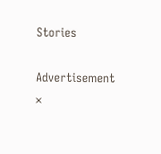Stories

Advertisement
×